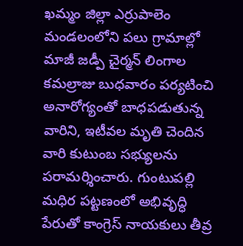ఖమ్మం జిల్లా ఎర్రుపాలెం మండలంలోని పలు గ్రామాల్లో మాజీ జడ్పీ చైర్మన్ లింగాల కమల్రాజు బుధవారం పర్యటించి అనారోగ్యంతో బాధపడుతున్న వారిని, ఇటీవల మృతి చెందిన వారి కుటుంబ సభ్యులను పరామర్శించారు. గుంటుపల్లి
మధిర పట్టణంలో అభివృద్ధి పేరుతో కాంగ్రెస్ నాయకులు తీవ్ర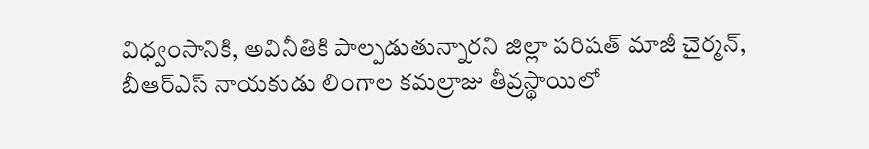విధ్వంసానికి, అవినీతికి పాల్పడుతున్నారని జిల్లా పరిషత్ మాజీ చైర్మన్, బీఆర్ఎస్ నాయకుడు లింగాల కమల్రాజు తీవ్రస్థాయిలో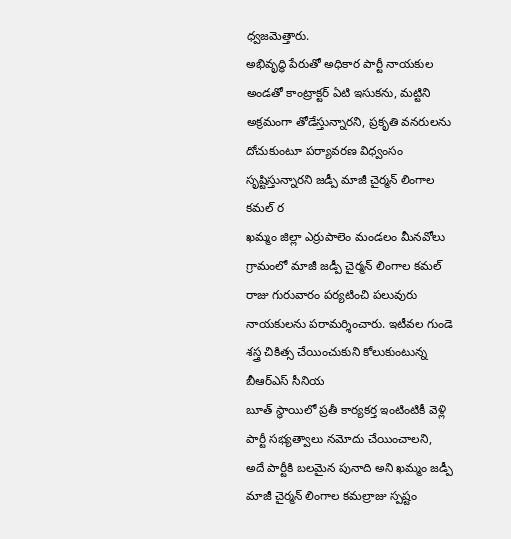ధ్వజమెత్తారు.
అభివృద్ధి పేరుతో అధికార పార్టీ నాయకుల అండతో కాంట్రాక్టర్ ఏటి ఇసుకను, మట్టిని అక్రమంగా తోడేస్తున్నారని, ప్రకృతి వనరులను దోచుకుంటూ పర్యావరణ విధ్వంసం సృష్టిస్తున్నారని జడ్పీ మాజీ చైర్మన్ లింగాల కమల్ ర
ఖమ్మం జిల్లా ఎర్రుపాలెం మండలం మీనవోలు గ్రామంలో మాజీ జడ్పీ చైర్మన్ లింగాల కమల్ రాజు గురువారం పర్యటించి పలువురు నాయకులను పరామర్శించారు. ఇటీవల గుండె శస్త్ర చికిత్స చేయించుకుని కోలుకుంటున్న బీఆర్ఎస్ సీనియ
బూత్ స్థాయిలో ప్రతీ కార్యకర్త ఇంటింటికీ వెళ్లి పార్టీ సభ్యత్వాలు నమోదు చేయించాలని, అదే పార్టీకి బలమైన పునాది అని ఖమ్మం జడ్పీ మాజీ చైర్మన్ లింగాల కమల్రాజు స్పష్టం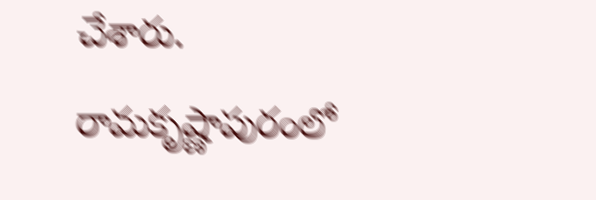చేశారు. రామకృష్ణాపురంలో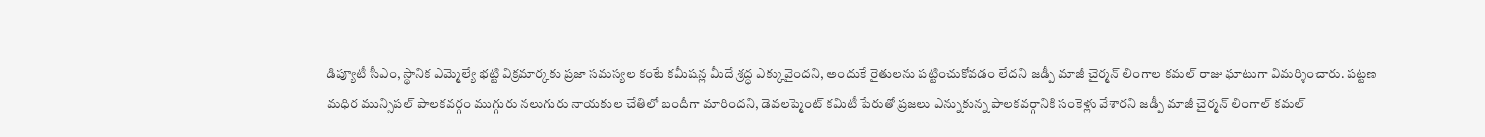డిప్యూటీ సీఎం, స్థానిక ఎమ్మెల్యే భట్టి విక్రమార్కకు ప్రజా సమస్యల కంటే కమీషన్ల మీదే శ్రద్ధ ఎక్కువైందని, అందుకే రైతులను పట్టించుకోవడం లేదని జడ్పీ మాజీ చైర్మన్ లింగాల కమల్ రాజు ఘాటుగా విమర్శించారు. పట్టణ
మధిర మున్సిపల్ పాలకవర్గం ముగ్గురు నలుగురు నాయకుల చేతిలో బందీగా మారిందని, డెవలప్మెంట్ కమిటీ పేరుతో ప్రజలు ఎన్నుకున్న పాలకవర్గానికి సంకెళ్లు వేశారని జడ్పీ మాజీ చైర్మన్ లింగాల్ కమల్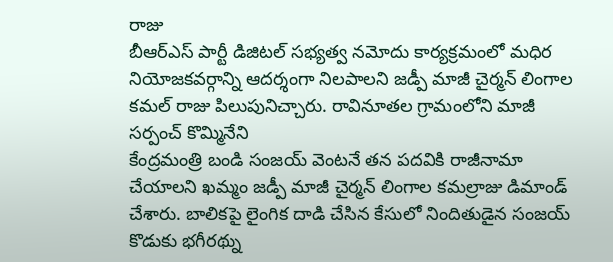రాజు
బీఆర్ఎస్ పార్టీ డిజిటల్ సభ్యత్వ నమోదు కార్యక్రమంలో మధిర నియోజకవర్గాన్ని ఆదర్శంగా నిలపాలని జడ్పీ మాజీ చైర్మన్ లింగాల కమల్ రాజు పిలుపునిచ్చారు. రావినూతల గ్రామంలోని మాజీ సర్పంచ్ కొమ్మినేని
కేంద్రమంత్రి బండి సంజయ్ వెంటనే తన పదవికి రాజీనామా చేయాలని ఖమ్మం జడ్పీ మాజీ చైర్మన్ లింగాల కమల్రాజు డిమాండ్ చేశారు. బాలికపై లైంగిక దాడి చేసిన కేసులో నిందితుడైన సంజయ్ కొడుకు భగీరథ్ను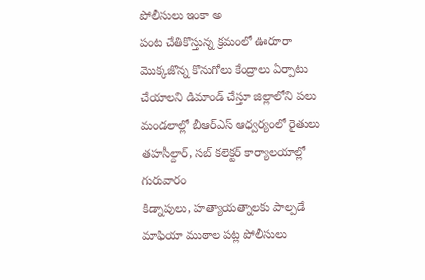పోలీసులు ఇంకా అ
పంట చేతికొస్తున్న క్రమంలో ఊరూరా మొక్కజొన్న కొనుగోలు కేంద్రాలు ఏర్పాటు చేయాలని డిమాండ్ చేస్తూ జిల్లాలోని పలు మండలాల్లో బీఆర్ఎస్ ఆధ్వర్యంలో రైతులు తహసీల్దార్, సబ్ కలెక్టర్ కార్యాలయాల్లో గురువారం
కిడ్నాపులు, హత్యాయత్నాలకు పాల్పడే మాఫియా ముఠాల పట్ల పోలీసులు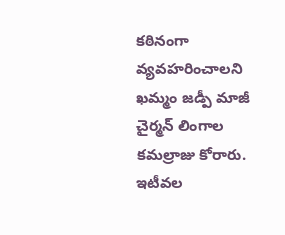కఠినంగా వ్యవహరించాలని ఖమ్మం జడ్పీ మాజీ చైర్మన్ లింగాల కమల్రాజు కోరారు. ఇటీవల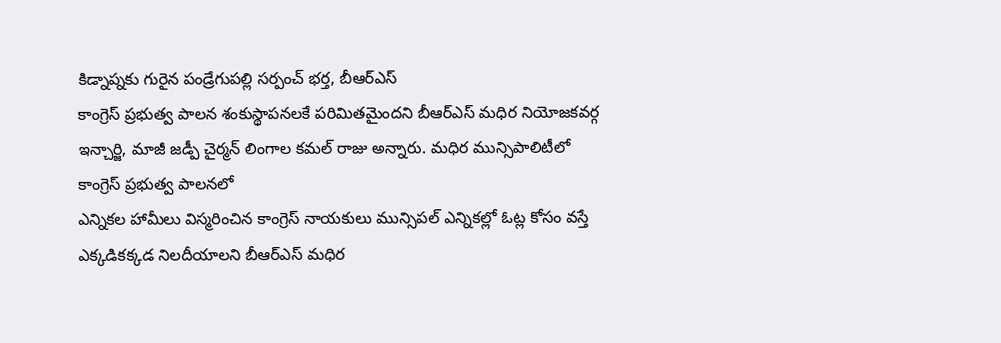కిడ్నాప్నకు గురైన పండ్రేగుపల్లి సర్పంచ్ భర్త, బీఆర్ఎస్
కాంగ్రెస్ ప్రభుత్వ పాలన శంకుస్థాపనలకే పరిమితమైందని బీఆర్ఎస్ మధిర నియోజకవర్గ ఇన్చార్జి, మాజీ జడ్పీ చైర్మన్ లింగాల కమల్ రాజు అన్నారు. మధిర మున్సిపాలిటీలో కాంగ్రెస్ ప్రభుత్వ పాలనలో
ఎన్నికల హామీలు విస్మరించిన కాంగ్రెస్ నాయకులు మున్సిపల్ ఎన్నికల్లో ఓట్ల కోసం వస్తే ఎక్కడికక్కడ నిలదీయాలని బీఆర్ఎస్ మధిర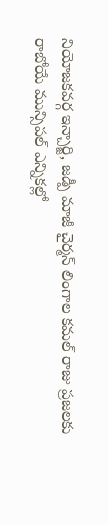నియోజకవర్గ ఇన్చార్జి, జడ్పీ మాజీ చైర్మన్ లింగాల కమల్ రాజు ప్రజలకు
రాబోయే మున్సిపల్ ఎన్నికల్లో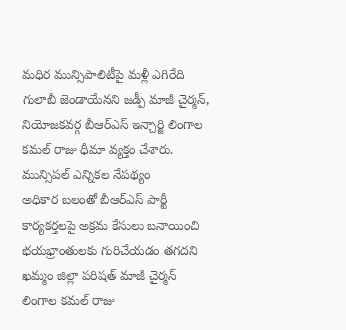మధిర మున్సిపాలిటీపై మళ్లీ ఎగిరేది గులాబీ జెండాయేనని జడ్పీ మాజీ చైర్మన్, నియోజకవర్గ బీఆర్ఎస్ ఇన్చార్జి లింగాల కమల్ రాజు ధీమా వ్యక్తం చేశారు. మున్సిపల్ ఎన్నికల నేపథ్యం
అధికార బలంతో బీఆర్ఎస్ పార్టీ కార్యకర్తలపై అక్రమ కేసులు బనాయించి భయభ్రాంతులకు గురిచేయడం తగదని ఖమ్మం జిల్లా పరిషత్ మాజీ చైర్మన్ లింగాల కమల్ రాజు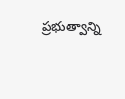ప్రభుత్వాన్ని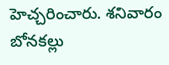హెచ్చరించారు. శనివారం బోనకల్లు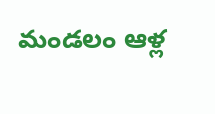మండలం ఆళ్ల